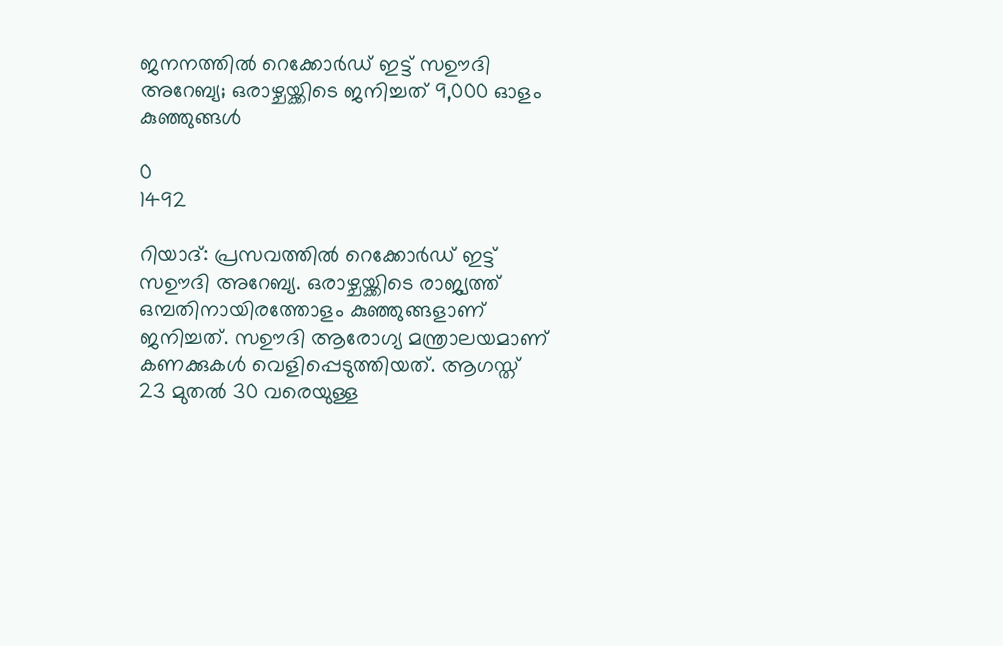ജനനത്തിൽ റെക്കോർഡ് ഇട്ട് സഊദി അറേബ്യ; ഒരാഴ്ചയ്ക്കിടെ ജനിച്ചത് 9,000 ഓളം കുഞ്ഞുങ്ങൾ

0
1492

റിയാദ്: പ്രസവത്തിൽ റെക്കോർഡ് ഇട്ട് സഊദി അറേബ്യ. ഒരാഴ്ചയ്ക്കിടെ രാജ്യത്ത് ഒമ്പതിനായിരത്തോളം കുഞ്ഞുങ്ങളാണ് ജനിച്ചത്. സഊദി ആരോഗ്യ മന്ത്രാലയമാണ് കണക്കുകൾ വെളിപ്പെടുത്തിയത്. ആഗസ്ത് 23 മുതൽ 30 വരെയുള്ള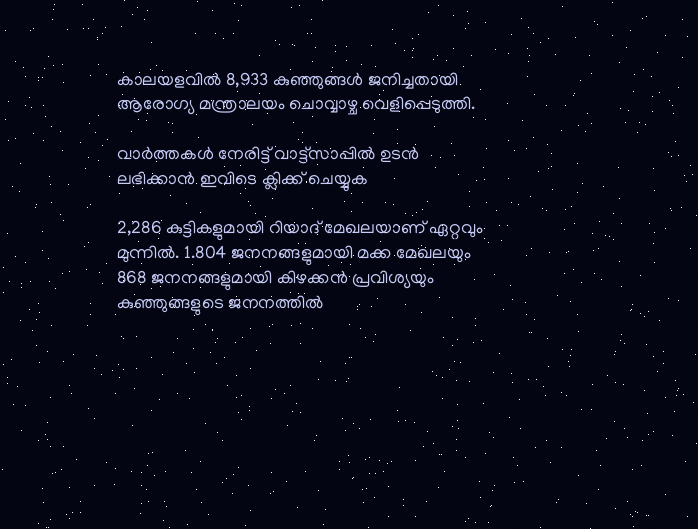കാലയളവിൽ 8,933 കുഞ്ഞുങ്ങൾ ജനിച്ചതായി ആരോഗ്യ മന്ത്രാലയം ചൊവ്വാഴ്ച വെളിപ്പെടുത്തി.

വാർത്തകൾ നേരിട്ട് വാട്ട്സാപ്പിൽ ഉടൻ ലഭിക്കാൻ ഇവിടെ ക്ലിക്ക് ചെയ്യുക

2,286 കുട്ടികളുമായി റിയാദ് മേഖലയാണ് ഏറ്റവും മുന്നിൽ. 1.804 ജനനങ്ങളുമായി മക്ക മേഖലയും 868 ജനനങ്ങളുമായി കിഴക്കൻ പ്രവിശ്യയും കുഞ്ഞുങ്ങളുടെ ജനനത്തിൽ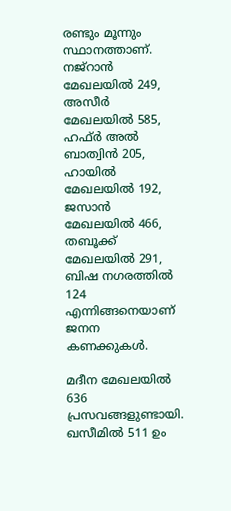രണ്ടും മൂന്നും സ്ഥാനത്താണ്. നജ്‌റാൻ മേഖലയിൽ 249, അസീർ മേഖലയിൽ 585, ഹഫ്ർ അൽ ബാത്വിൻ 205, ഹായിൽ മേഖലയിൽ 192, ജസാൻ മേഖലയിൽ 466, തബൂക്ക് മേഖലയിൽ 291, ബിഷ നഗരത്തിൽ 124 എന്നിങ്ങനെയാണ് ജനന കണക്കുകൾ.

മദീന മേഖലയിൽ 636 പ്രസവങ്ങളുണ്ടായി. ഖസീമിൽ 511 ഉം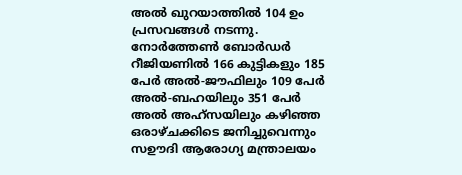അൽ ഖുറയാത്തിൽ 104 ഉം പ്രസവങ്ങൾ നടന്നു. നോർത്തേൺ ബോർഡർ റീജിയണിൽ 166 കുട്ടികളും 185 പേർ അൽ-ജൗഫിലും 109 പേർ അൽ-ബഹയിലും 351 പേർ അൽ അഹ്‌സയിലും കഴിഞ്ഞ ഒരാഴ്ചക്കിടെ ജനിച്ചുവെന്നും സഊദി ആരോഗ്യ മന്ത്രാലയം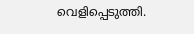വെളിപ്പെടുത്തി.